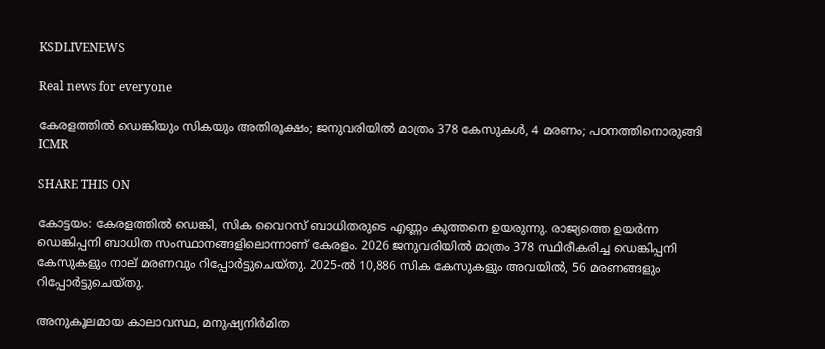KSDLIVENEWS

Real news for everyone

കേരളത്തിൽ ഡെങ്കിയും സികയും അതിരൂക്ഷം; ജനുവരിയിൽ മാത്രം 378 കേസുകൾ, 4 മരണം; പഠനത്തിനൊരുങ്ങി ICMR

SHARE THIS ON

കോട്ടയം: കേരളത്തിൽ ഡെങ്കി, സിക വൈറസ് ബാധിതരുടെ എണ്ണം കുത്തനെ ഉയരുന്നു. രാജ്യത്തെ ഉയർന്ന ഡെങ്കിപ്പനി ബാധിത സംസ്ഥാനങ്ങളിലൊന്നാണ് കേരളം. 2026 ജനുവരിയിൽ മാത്രം 378 സ്ഥിരീകരിച്ച ഡെങ്കിപ്പനി കേസുകളും നാല് മരണവും റിപ്പോർട്ടുചെയ്തു. 2025-ൽ 10,886 സിക കേസുകളും അവയിൽ, 56 മരണങ്ങളും റിപ്പോർട്ടുചെയ്തു.

അനുകൂലമായ കാലാവസ്ഥ, മനുഷ്യനിർമിത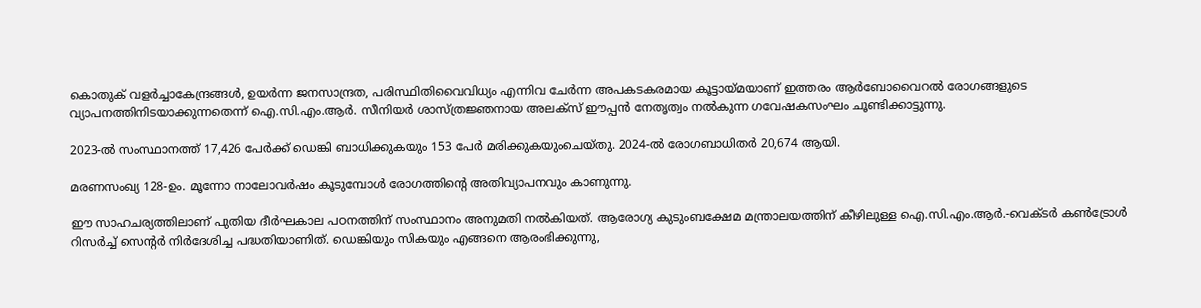കൊതുക് വളർച്ചാകേന്ദ്രങ്ങൾ, ഉയർന്ന ജനസാന്ദ്രത, പരിസ്ഥിതിവൈവിധ്യം എന്നിവ ചേർന്ന അപകടകരമായ കൂട്ടായ്മയാണ് ഇത്തരം ആർബോവൈറൽ രോഗങ്ങളുടെ വ്യാപനത്തിനിടയാക്കുന്നതെന്ന് ഐ.സി.എം.ആർ. സീനിയർ ശാസ്ത്രജ്ഞനായ അലക്‌സ് ഈപ്പൻ നേതൃത്വം നൽകുന്ന ഗവേഷകസംഘം ചൂണ്ടിക്കാട്ടുന്നു.

2023-ൽ സംസ്ഥാനത്ത് 17,426 പേർക്ക് ഡെങ്കി ബാധിക്കുകയും 153 പേർ മരിക്കുകയുംചെയ്തു. 2024-ൽ രോഗബാധിതർ 20,674 ആയി.

മരണസംഖ്യ 128-ഉം. മൂന്നോ നാലോവർഷം കൂടുമ്പോൾ രോഗത്തിന്റെ അതിവ്യാപനവും കാണുന്നു.

ഈ സാഹചര്യത്തിലാണ് പുതിയ ദീർഘകാല പഠനത്തിന് സംസ്ഥാനം അനുമതി നൽകിയത്. ആരോഗ്യ കുടുംബക്ഷേമ മന്ത്രാലയത്തിന് കീഴിലുള്ള ഐ.സി.എം.ആർ.-വെക്ടർ കൺട്രോൾ റിസർച്ച് സെന്റർ നിർദേശിച്ച പദ്ധതിയാണിത്. ഡെങ്കിയും സികയും എങ്ങനെ ആരംഭിക്കുന്നു,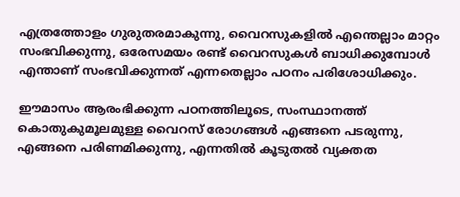എത്രത്തോളം ഗുരുതരമാകുന്നു, വൈറസുകളിൽ എന്തെല്ലാം മാറ്റം സംഭവിക്കുന്നു, ഒരേസമയം രണ്ട് വൈറസുകൾ ബാധിക്കുമ്പോൾ എന്താണ് സംഭവിക്കുന്നത് എന്നതെല്ലാം പഠനം പരിശോധിക്കും.

ഈമാസം ആരംഭിക്കുന്ന പഠനത്തിലൂടെ, സംസ്ഥാനത്ത് കൊതുകുമൂലമുള്ള വൈറസ് രോഗങ്ങൾ എങ്ങനെ പടരുന്നു, എങ്ങനെ പരിണമിക്കുന്നു, എന്നതിൽ കൂടുതൽ വ്യക്തത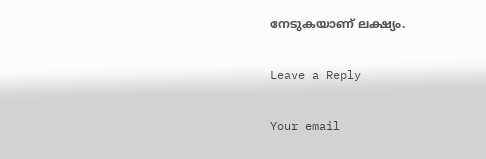നേടുകയാണ് ലക്ഷ്യം.

Leave a Reply

Your email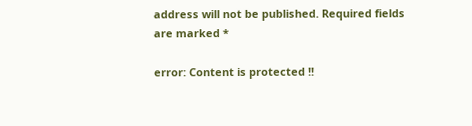address will not be published. Required fields are marked *

error: Content is protected !!